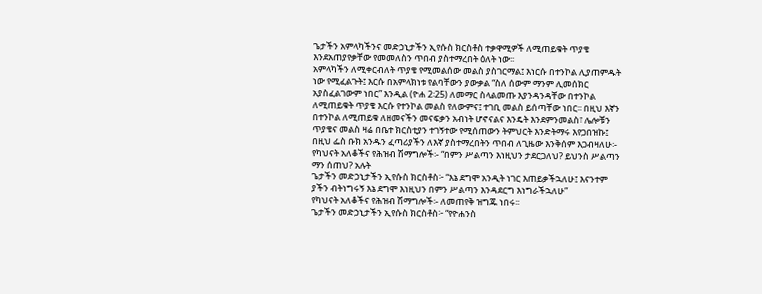ጌታችን አምላካችንና መድኃኒታችን ኢየሱስ ክርስቶስ ተቃዋሚዎች ለሚጠይቁት ጥያቄ
እንደአጠያየቃቸው የመመለስን ጥበብ ያስተማረበት ዕለት ነው፡፡
አምላካችን ለሚቀርብለት ጥያቄ የሚመልሰው መልስ ያስገርማል፤ እነርሱ በተንኮል ሊያጠምዱት ነው የሚፈልጉት፤ እርሱ በአምላክነቱ የልባቸውን ያውቃል “ስለ ሰውም ማንም ሊመሰክር አያስፈልገውም ነበር” እንዲል (ዮሐ 2፡25) ለመማር ስላልመጡ እያንዳንዳቸው በተንኮል ለሚጠይቁት ጥያቄ እርሱ የተንኮል መልስ የለውምና፤ ተገቢ መልስ ይሰጣቸው ነበር፡፡ በዚህ እኛን በተንኮል ለሚጠይቁ ለዘመናችን መናፍቃን አብነት ሆኖናልና እንዴት እንደምንመልስ፣ ሌሎቹን ጥያቄና መልስ ዛሬ በቤተ ክርስቲያን ተገኝተው የሚሰጠውን ትምህርት እንድትማሩ እየጋበዝኩ፤ በዚህ ፌስ ቡክ አንዱን ፈጣሪያችን ለእኛ ያስተማረበትን ጥበብ ለጊዜው እንቅሰም እጋብዛለሁ፡-
የካህናት አለቆችና የሕዝብ ሽማግሎች፡- “በምን ሥልጣን እነዚህን ታደርጋለህ? ይህንስ ሥልጣን ማን ሰጠህ? አሉት
ጌታችን መድኃኒታችን ኢየሱስ ክርስቶስ፦ “እኔ ደግሞ አንዲት ነገር እጠይቃችኋለሁ፤ እናንተም ያችን ብትነግሩኝ እኔ ደግሞ እነዚህን በምን ሥልጣን እንዳደርግ እነግራችኋለሁ”
የካህናት አለቆችና የሕዝብ ሽማግሎች፡- ለመጠየቅ ዝግጁ ነበሩ፡፡
ጌታችን መድኃኒታችን ኢየሱስ ክርስቶስ፦ “የዮሐንስ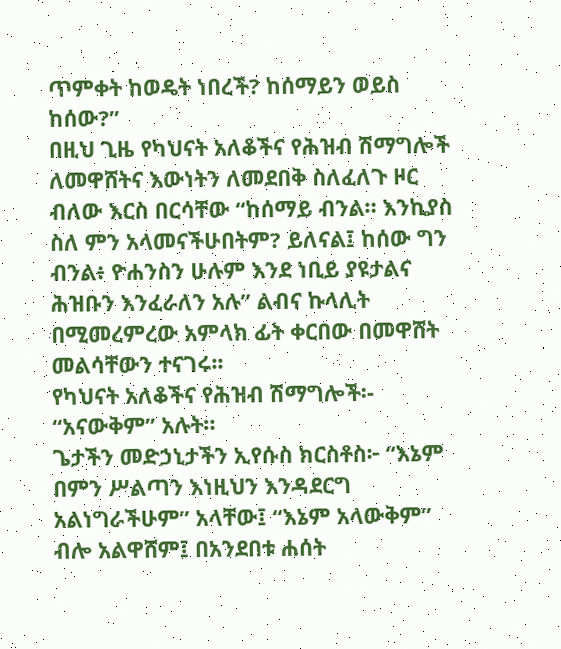ጥምቀት ከወዴት ነበረች? ከሰማይን ወይስ ከሰው?”
በዚህ ጊዜ የካህናት አለቆችና የሕዝብ ሽማግሎች ለመዋሸትና እውነትን ለመደበቅ ስለፈለጉ ዞር ብለው እርስ በርሳቸው “ከሰማይ ብንል። እንኪያስ ስለ ምን አላመናችሁበትም? ይለናል፤ ከሰው ግን ብንል፥ ዮሐንስን ሁሉም እንደ ነቢይ ያዩታልና ሕዝቡን እንፈራለን አሉ” ልብና ኩላሊት በሚመረምረው አምላክ ፊት ቀርበው በመዋሸት መልሳቸውን ተናገሩ፡፡
የካህናት አለቆችና የሕዝብ ሽማግሎች፡- “አናውቅም” አሉት።
ጌታችን መድኃኒታችን ኢየሱስ ክርስቶስ፦ “እኔም በምን ሥልጣን እነዚህን እንዳደርግ አልነግራችሁም” አላቸው፤ “እኔም አላውቅም” ብሎ አልዋሸም፤ በአንደበቱ ሐሰት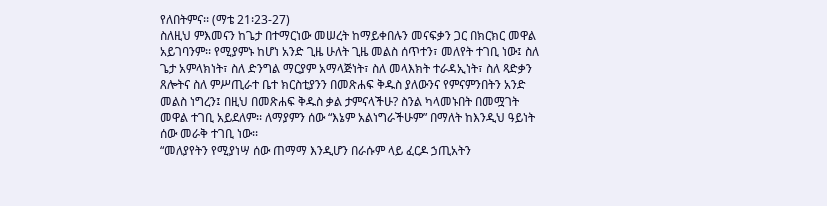የለበትምና፡፡ (ማቴ 21፡23-27)
ስለዚህ ምእመናን ከጌታ በተማርነው መሠረት ከማይቀበሉን መናፍቃን ጋር በክርክር መዋል አይገባንም፡፡ የሚያምኑ ከሆነ አንድ ጊዜ ሁለት ጊዜ መልስ ሰጥተን፣ መለየት ተገቢ ነው፤ ስለ ጌታ አምላክነት፣ ስለ ድንግል ማርያም አማላጅነት፣ ስለ መላእክት ተራዳኢነት፣ ስለ ጻድቃን ጸሎትና ስለ ምሥጢራተ ቤተ ክርስቲያንን በመጽሐፍ ቅዱስ ያለውንና የምናምንበትን አንድ መልስ ነግረን፤ በዚህ በመጽሐፍ ቅዱስ ቃል ታምናላችሁ? ስንል ካላመኑበት በመሟገት መዋል ተገቢ አይደለም፡፡ ለማያምን ሰው “እኔም አልነግራችሁም” በማለት ከእንዲህ ዓይነት ሰው መራቅ ተገቢ ነው፡፡
“መለያየትን የሚያነሣ ሰው ጠማማ እንዲሆን በራሱም ላይ ፈርዶ ኃጢአትን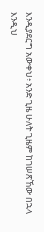እንዲያደርግ አውቀህ፥ አንድ ጊዜ ሁለት ጊዜም ከገሠጽኸው በኋላ እንዲህ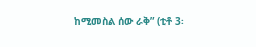ከሚመስል ሰው ራቅ” (ቲቶ 3፡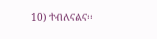10) ተብለናልና፡፡